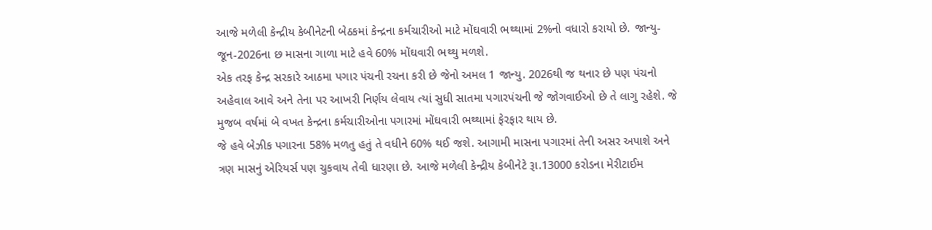આજે મળેલી કેન્દ્રીય કેબીનેટની બેઠકમાં કેન્દ્રના કર્મચારીઓ માટે મોંઘવારી ભથ્થામાં 2%નો વધારો કરાયો છે. જાન્યુ-જૂન-2026ના છ માસના ગાળા માટે હવે 60% મોંઘવારી ભથ્થુ મળશે.
એક તરફ કેન્દ્ર સરકારે આઠમા પગાર પંચની રચના કરી છે જેનો અમલ 1 જાન્યુ. 2026થી જ થનાર છે પણ પંચનો અહેવાલ આવે અને તેના પર આખરી નિર્ણય લેવાય ત્યાં સુધી સાતમા પગારપંચની જે જોગવાઈઓ છે તે લાગુ રહેશે. જે મુજબ વર્ષમાં બે વખત કેન્દ્રના કર્મચારીઓના પગારમાં મોંઘવારી ભથ્થામાં ફેરફાર થાય છે.
જે હવે બેઝીક પગારના 58% મળતુ હતું તે વધીને 60% થઈ જશે. આગામી માસના પગારમાં તેની અસર અપાશે અને ત્રણ માસનું એરિયર્સ પણ ચુકવાય તેવી ધારણા છે. આજે મળેલી કેન્દ્રીય કેબીનેટે રૂા.13000 કરોડના મેરીટાઈમ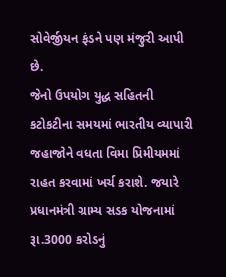સોવેર્જીયન ફંડને પણ મંજુરી આપી છે.
જેનો ઉપયોગ યુદ્ધ સહિતની કટોકટીના સમયમાં ભારતીય વ્યાપારી જહાજોને વધતા વિમા પ્રિમીયમમાં રાહત કરવામાં ખર્ચ કરાશે. જયારે પ્રધાનમંત્રી ગ્રામ્ય સડક યોજનામાં રૂા.3000 કરોડનું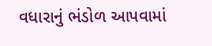વધારાનું ભંડોળ આપવામાં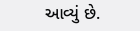આવ્યું છે.